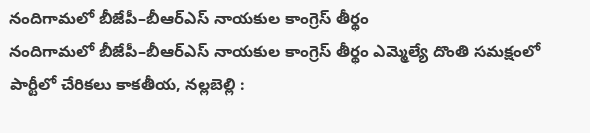నందిగామలో బీజేపీ–బీఆర్ఎస్ నాయకుల కాంగ్రెస్ తీర్థం
నందిగామలో బీజేపీ–బీఆర్ఎస్ నాయకుల కాంగ్రెస్ తీర్థం ఎమ్మెల్యే దొంతి సమక్షంలో పార్టీలో చేరికలు కాకతీయ, నల్లబెల్లి :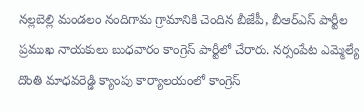నల్లబెల్లి మండలం నందిగామ గ్రామానికి చెందిన బీజేపీ, బీఆర్ఎస్ పార్టీల ప్రముఖ నాయకులు బుధవారం కాంగ్రెస్ పార్టీలో చేరారు. నర్సంపేట ఎమ్మెల్యే దొంతి మాధవరెడ్డి క్యాంపు కార్యాలయంలో కాంగ్రెస్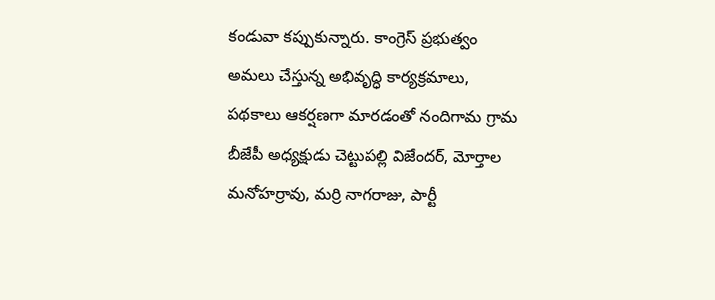కండువా కప్పుకున్నారు. కాంగ్రెస్ ప్రభుత్వం అమలు చేస్తున్న అభివృద్ధి కార్యక్రమాలు, పథకాలు ఆకర్షణగా మారడంతో నందిగామ గ్రామ బీజేపీ అధ్యక్షుడు చెట్టుపల్లి విజేందర్, మోర్తాల మనోహర్రావు, మర్రి నాగరాజు, పార్టీ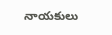నాయకులు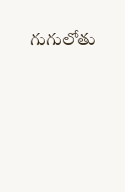గుగులోతు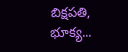బిక్షపతి, భూక్య...